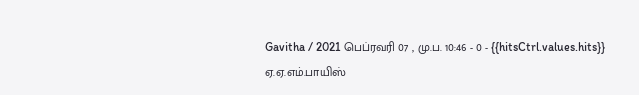Gavitha / 2021 பெப்ரவரி 07 , மு.ப. 10:46 - 0 - {{hitsCtrl.values.hits}}
ஏ.ஏ.எம்.பாயிஸ்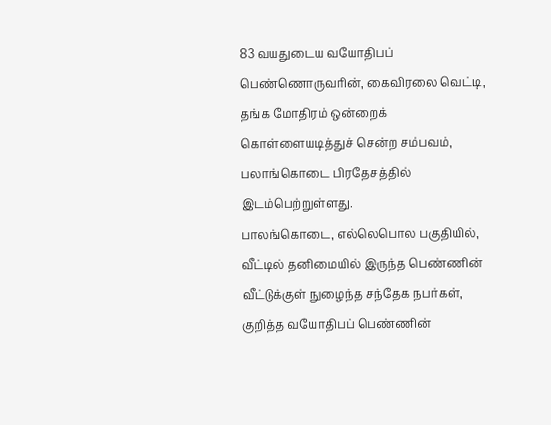83 வயதுடைய வயோதிபப் பெண்ணொருவரின், கைவிரலை வெட்டி, தங்க மோதிரம் ஒன்றைக் கொள்ளையடித்துச் சென்ற சம்பவம், பலாங்கொடை பிரதேசத்தில் இடம்பெற்றுள்ளது.
பாலங்கொடை, எல்லெபொல பகுதியில், வீட்டில் தனிமையில் இருந்த பெண்ணின் வீட்டுக்குள் நுழைந்த சந்தேக நபர்கள், குறித்த வயோதிபப் பெண்ணின்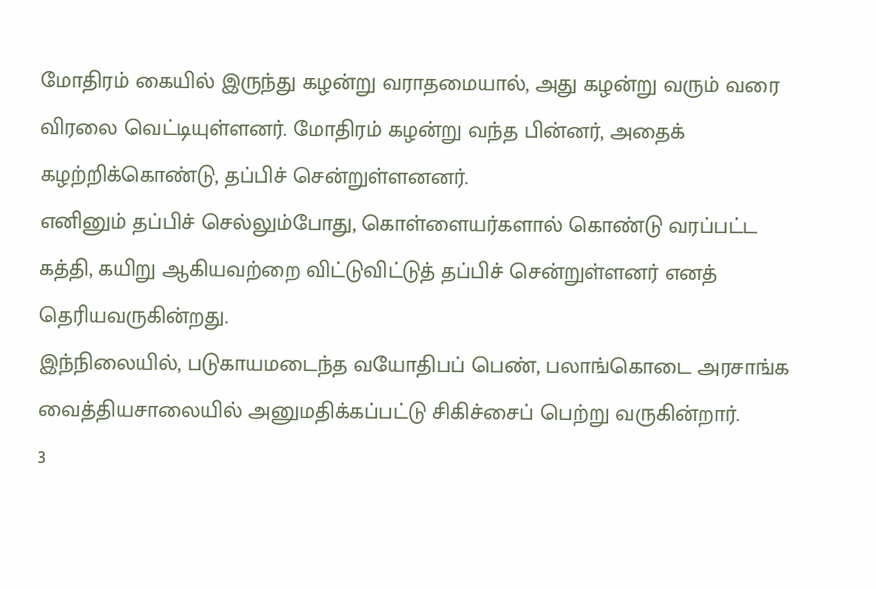மோதிரம் கையில் இருந்து கழன்று வராதமையால், அது கழன்று வரும் வரை விரலை வெட்டியுள்ளனர். மோதிரம் கழன்று வந்த பின்னர், அதைக் கழற்றிக்கொண்டு, தப்பிச் சென்றுள்ளனனர்.
எனினும் தப்பிச் செல்லும்போது, கொள்ளையர்களால் கொண்டு வரப்பட்ட கத்தி, கயிறு ஆகியவற்றை விட்டுவிட்டுத் தப்பிச் சென்றுள்ளனர் எனத் தெரியவருகின்றது.
இந்நிலையில், படுகாயமடைந்த வயோதிபப் பெண், பலாங்கொடை அரசாங்க வைத்தியசாலையில் அனுமதிக்கப்பட்டு சிகிச்சைப் பெற்று வருகின்றார்.
3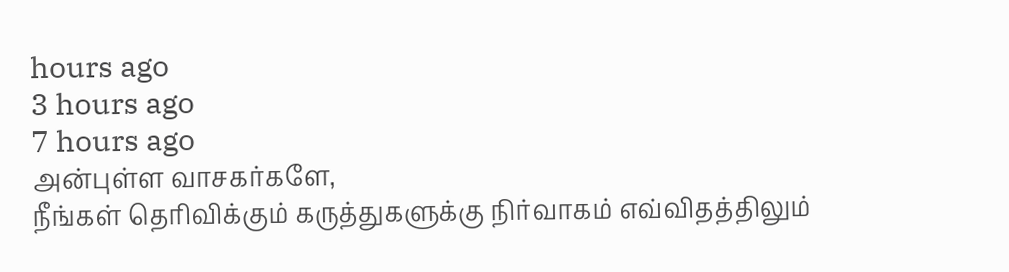hours ago
3 hours ago
7 hours ago
அன்புள்ள வாசகர்களே,
நீங்கள் தெரிவிக்கும் கருத்துகளுக்கு நிர்வாகம் எவ்விதத்திலும்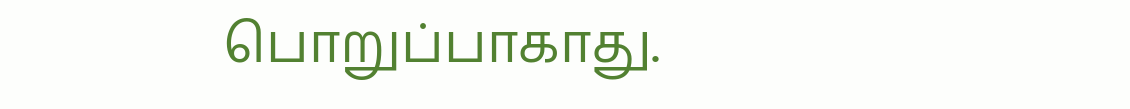பொறுப்பாகாது.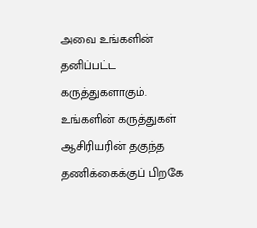அவை உங்களின் தனிப்பட்ட கருத்துகளாகும். உங்களின் கருத்துகள் ஆசிரியரின் தகுந்த தணிக்கைக்குப் பிறகே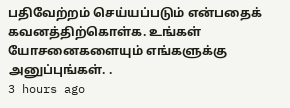பதிவேற்றம் செய்யப்படும் என்பதைக் கவனத்திற்கொள்க. உங்கள் யோசனைகளையும் எங்களுக்கு அனுப்புங்கள். .
3 hours ago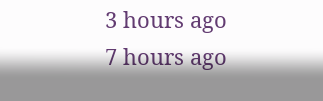3 hours ago
7 hours ago